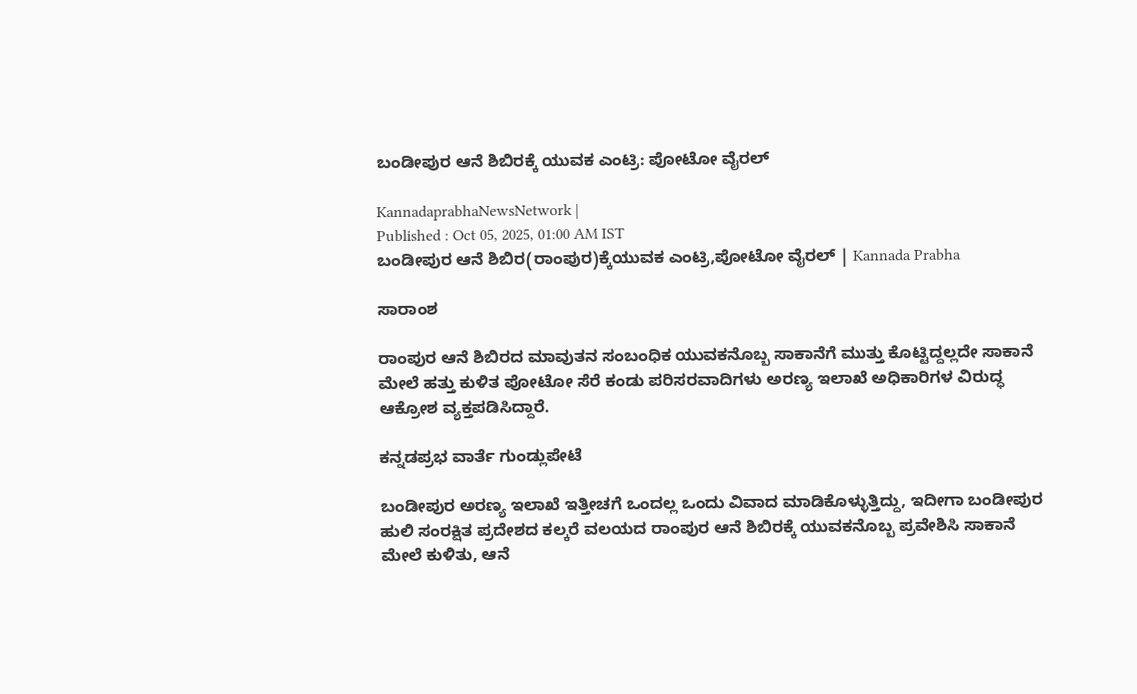ಬಂಡೀಪುರ ಆನೆ ಶಿಬಿರಕ್ಕೆ ಯುವಕ ಎಂಟ್ರಿ: ಪೋಟೋ ವೈರಲ್

KannadaprabhaNewsNetwork |
Published : Oct 05, 2025, 01:00 AM IST
ಬಂಡೀಪುರ ಆನೆ ಶಿಬಿರ(ರಾಂಪುರ)ಕ್ಕೆಯುವಕ ಎಂಟ್ರಿ,ಪೋಟೋ ವೈರಲ್ | Kannada Prabha

ಸಾರಾಂಶ

ರಾಂಪುರ ಆನೆ ಶಿಬಿರದ ಮಾವುತನ ಸಂಬಂಧಿಕ ಯುವಕನೊಬ್ಬ ಸಾಕಾನೆಗೆ ಮುತ್ತು ಕೊಟ್ಟಿದ್ದಲ್ಲದೇ ಸಾಕಾನೆ ಮೇಲೆ ಹತ್ತು ಕುಳಿತ ಪೋಟೋ ಸೆರೆ ಕಂಡು ಪರಿಸರವಾದಿಗಳು ಅರಣ್ಯ ಇಲಾಖೆ ಅಧಿಕಾರಿಗಳ ವಿರುದ್ಧ ಆಕ್ರೋಶ ವ್ಯಕ್ತಪಡಿಸಿದ್ದಾರೆ.

ಕನ್ನಡಪ್ರಭ ವಾರ್ತೆ ಗುಂಡ್ಲುಪೇಟೆ

ಬಂಡೀಪುರ ಅರಣ್ಯ ಇಲಾಖೆ ಇತ್ತೀಚಗೆ ಒಂದಲ್ಲ ಒಂದು ವಿವಾದ ಮಾಡಿಕೊಳ್ಳುತ್ತಿದ್ದು, ಇದೀಗಾ ಬಂಡೀಪುರ ಹುಲಿ ಸಂರಕ್ಷಿತ ಪ್ರದೇಶದ ಕಲ್ಕರೆ ವಲಯದ ರಾಂಪುರ ಆನೆ ಶಿಬಿರಕ್ಕೆ ಯುವಕನೊಬ್ಬ ಪ್ರವೇಶಿಸಿ ಸಾಕಾನೆ ಮೇಲೆ ಕುಳಿತು, ಆನೆ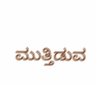ಮುತ್ತಿಡುವ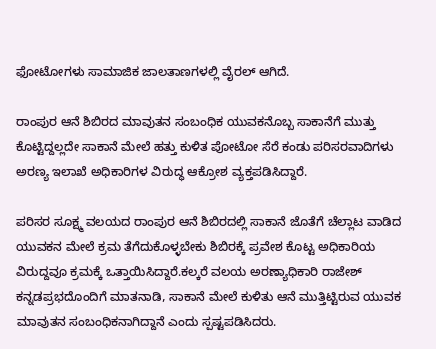ಫೋಟೋಗಳು ಸಾಮಾಜಿಕ ಜಾಲತಾಣಗಳಲ್ಲಿ ವೈರಲ್‌ ಆಗಿದೆ.

ರಾಂಪುರ ಆನೆ ಶಿಬಿರದ ಮಾವುತನ ಸಂಬಂಧಿಕ ಯುವಕನೊಬ್ಬ ಸಾಕಾನೆಗೆ ಮುತ್ತು ಕೊಟ್ಟಿದ್ದಲ್ಲದೇ ಸಾಕಾನೆ ಮೇಲೆ ಹತ್ತು ಕುಳಿತ ಪೋಟೋ ಸೆರೆ ಕಂಡು ಪರಿಸರವಾದಿಗಳು ಅರಣ್ಯ ಇಲಾಖೆ ಅಧಿಕಾರಿಗಳ ವಿರುದ್ಧ ಆಕ್ರೋಶ ವ್ಯಕ್ತಪಡಿಸಿದ್ದಾರೆ.

ಪರಿಸರ ಸೂಕ್ಷ್ಮ ವಲಯದ ರಾಂಪುರ ಆನೆ ಶಿಬಿರದಲ್ಲಿ ಸಾಕಾನೆ ಜೊತೆಗೆ ಚೆಲ್ಲಾಟ ವಾಡಿದ ಯುವಕನ ಮೇಲೆ ಕ್ರಮ ತೆಗೆದುಕೊಳ್ಳಬೇಕು ಶಿಬಿರಕ್ಕೆ ಪ್ರವೇಶ ಕೊಟ್ಟ ಅಧಿಕಾರಿಯ ವಿರುದ್ದವೂ ಕ್ರಮಕ್ಕೆ ಒತ್ತಾಯಿಸಿದ್ದಾರೆ.ಕಲ್ಕರೆ ವಲಯ ಅರಣ್ಯಾಧಿಕಾರಿ ರಾಜೇಶ್‌ ಕನ್ನಡಪ್ರಭದೊಂದಿಗೆ ಮಾತನಾಡಿ, ಸಾಕಾನೆ ಮೇಲೆ ಕುಳಿತು ಆನೆ ಮುತ್ತಿಟ್ಟಿರುವ ಯುವಕ ಮಾವುತನ ಸಂಬಂಧಿಕನಾಗಿದ್ದಾನೆ ಎಂದು ಸ್ಪಷ್ಟಪಡಿಸಿದರು.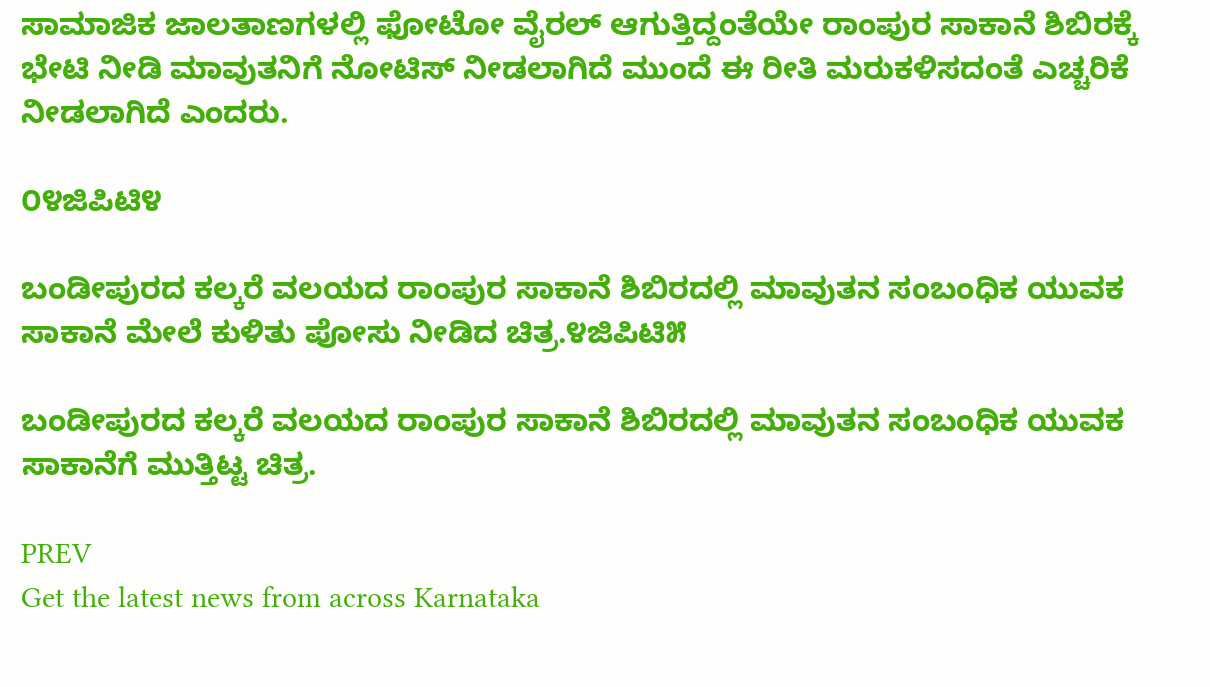ಸಾಮಾಜಿಕ ಜಾಲತಾಣಗಳಲ್ಲಿ ಫೋಟೋ ವೈರಲ್‌ ಆಗುತ್ತಿದ್ದಂತೆಯೇ ರಾಂಪುರ ಸಾಕಾನೆ ಶಿಬಿರಕ್ಕೆ ಭೇಟಿ ನೀಡಿ ಮಾವುತನಿಗೆ ನೋಟಿಸ್‌ ನೀಡಲಾಗಿದೆ ಮುಂದೆ ಈ ರೀತಿ ಮರುಕಳಿಸದಂತೆ ಎಚ್ಚರಿಕೆ ನೀಡಲಾಗಿದೆ ಎಂದರು.

೦೪ಜಿಪಿಟಿ೪

ಬಂಡೀಪುರದ ಕಲ್ಕರೆ ವಲಯದ ರಾಂಪುರ ಸಾಕಾನೆ ಶಿಬಿರದಲ್ಲಿ ಮಾವುತನ ಸಂಬಂಧಿಕ ಯುವಕ ಸಾಕಾನೆ ಮೇಲೆ ಕುಳಿತು ಪೋಸು ನೀಡಿದ ಚಿತ್ರ.೪ಜಿಪಿಟಿ೫

ಬಂಡೀಪುರದ ಕಲ್ಕರೆ ವಲಯದ ರಾಂಪುರ ಸಾಕಾನೆ ಶಿಬಿರದಲ್ಲಿ ಮಾವುತನ ಸಂಬಂಧಿಕ ಯುವಕ ಸಾಕಾನೆಗೆ ಮುತ್ತಿಟ್ಟ ಚಿತ್ರ.

PREV
Get the latest news from across Karnataka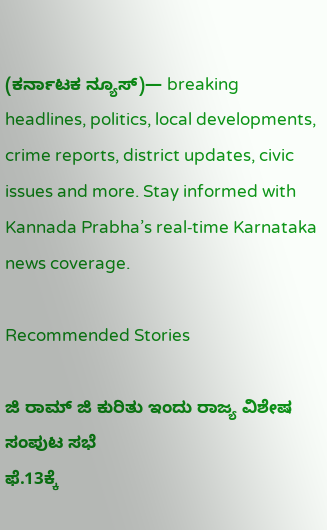(ಕರ್ನಾಟಕ ನ್ಯೂಸ್)— breaking headlines, politics, local developments, crime reports, district updates, civic issues and more. Stay informed with Kannada Prabha’s real‑time Karnataka news coverage.

Recommended Stories

ಜಿ ರಾಮ್‌ ಜಿ ಕುರಿತು ಇಂದು ರಾಜ್ಯ ವಿಶೇಷ ಸಂಪುಟ ಸಭೆ
ಫೆ.13ಕ್ಕೆ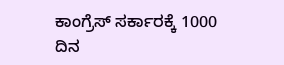ಕಾಂಗ್ರೆಸ್‌ ಸರ್ಕಾರಕ್ಕೆ 1000 ದಿನ